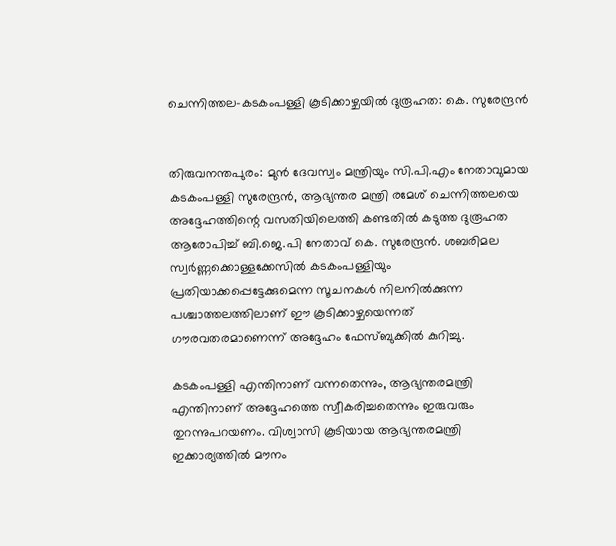ചെന്നിത്തല-കടകംപള്ളി കൂടിക്കാഴ്ചയിൽ ദുരൂഹത: കെ. സുരേന്ദ്രൻ


തിരുവനന്തപുരം: മുൻ ദേവസ്വം മന്ത്രിയും സി.പി.എം നേതാവുമായ കടകംപള്ളി സുരേന്ദ്രൻ, ആഭ്യന്തര മന്ത്രി രമേശ് ചെന്നിത്തലയെ അദ്ദേഹത്തിന്റെ വസതിയിലെത്തി കണ്ടതിൽ കടുത്ത ദുരൂഹത ആരോപിച്ച് ബി.ജെ.പി നേതാവ് കെ. സുരേന്ദ്രൻ. ശബരിമല സ്വർണ്ണക്കൊള്ളക്കേസിൽ കടകംപള്ളിയും പ്രതിയാക്കപ്പെട്ടേക്കുമെന്ന സൂചനകൾ നിലനിൽക്കുന്ന പശ്ചാത്തലത്തിലാണ് ഈ കൂടിക്കാഴ്ചയെന്നത് ഗൗരവതരമാണെന്ന് അദ്ദേഹം ഫേസ്ബുക്കിൽ കുറിച്ചു.

കടകംപള്ളി എന്തിനാണ് വന്നതെന്നും, ആഭ്യന്തരമന്ത്രി എന്തിനാണ് അദ്ദേഹത്തെ സ്വീകരിച്ചതെന്നും ഇരുവരും തുറന്നുപറയണം. വിശ്വാസി കൂടിയായ ആഭ്യന്തരമന്ത്രി ഇക്കാര്യത്തിൽ മൗനം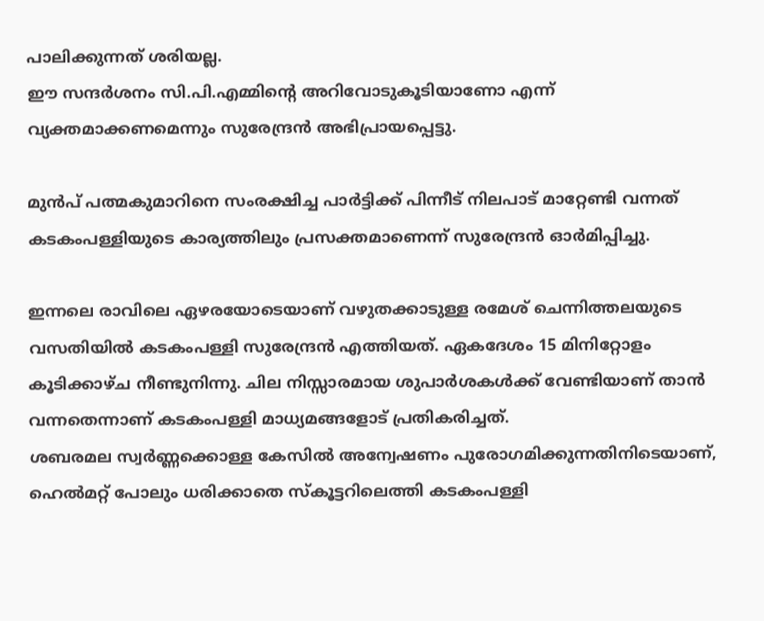പാലിക്കുന്നത് ശരിയല്ല.
ഈ സന്ദർശനം സി.പി.എമ്മിന്റെ അറിവോടുകൂടിയാണോ എന്ന് വ്യക്തമാക്കണമെന്നും സുരേന്ദ്രൻ അഭിപ്രായപ്പെട്ടു.

മുൻപ് പത്മകുമാറിനെ സംരക്ഷിച്ച പാർട്ടിക്ക് പിന്നീട് നിലപാട് മാറ്റേണ്ടി വന്നത് കടകംപള്ളിയുടെ കാര്യത്തിലും പ്രസക്തമാണെന്ന് സുരേന്ദ്രൻ ഓർമിപ്പിച്ചു.

ഇന്നലെ രാവിലെ ഏഴരയോടെയാണ് വഴുതക്കാടുള്ള രമേശ് ചെന്നിത്തലയുടെ വസതിയിൽ കടകംപള്ളി സുരേന്ദ്രൻ എത്തിയത്. ഏകദേശം 15 മിനിറ്റോളം കൂടിക്കാഴ്ച നീണ്ടുനിന്നു. ചില നിസ്സാരമായ ശുപാർശകൾക്ക് വേണ്ടിയാണ് താൻ വന്നതെന്നാണ് കടകംപള്ളി മാധ്യമങ്ങളോട് പ്രതികരിച്ചത്.
ശബരമല സ്വർണ്ണക്കൊള്ള കേസിൽ അന്വേഷണം പുരോഗമിക്കുന്നതിനിടെയാണ്, ഹെൽമറ്റ് പോലും ധരിക്കാതെ സ്കൂട്ടറിലെത്തി കടകംപള്ളി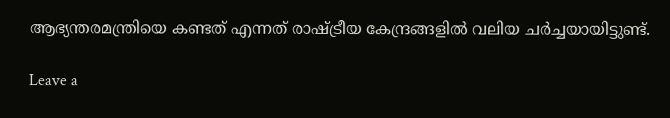ആഭ്യന്തരമന്ത്രിയെ കണ്ടത് എന്നത് രാഷ്ട്രീയ കേന്ദ്രങ്ങളിൽ വലിയ ചർച്ചയായിട്ടുണ്ട്.

Leave a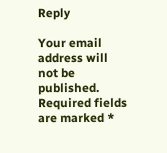Reply

Your email address will not be published. Required fields are marked *